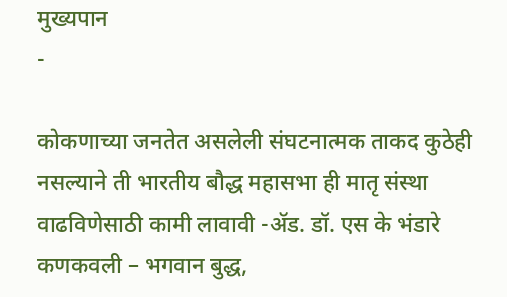मुख्यपान
-

कोकणाच्या जनतेत असलेली संघटनात्मक ताकद कुठेही नसल्याने ती भारतीय बौद्ध महासभा ही मातृ संस्था वाढविणेसाठी कामी लावावी -ॲड. डॉ. एस के भंडारे
कणकवली – भगवान बुद्ध,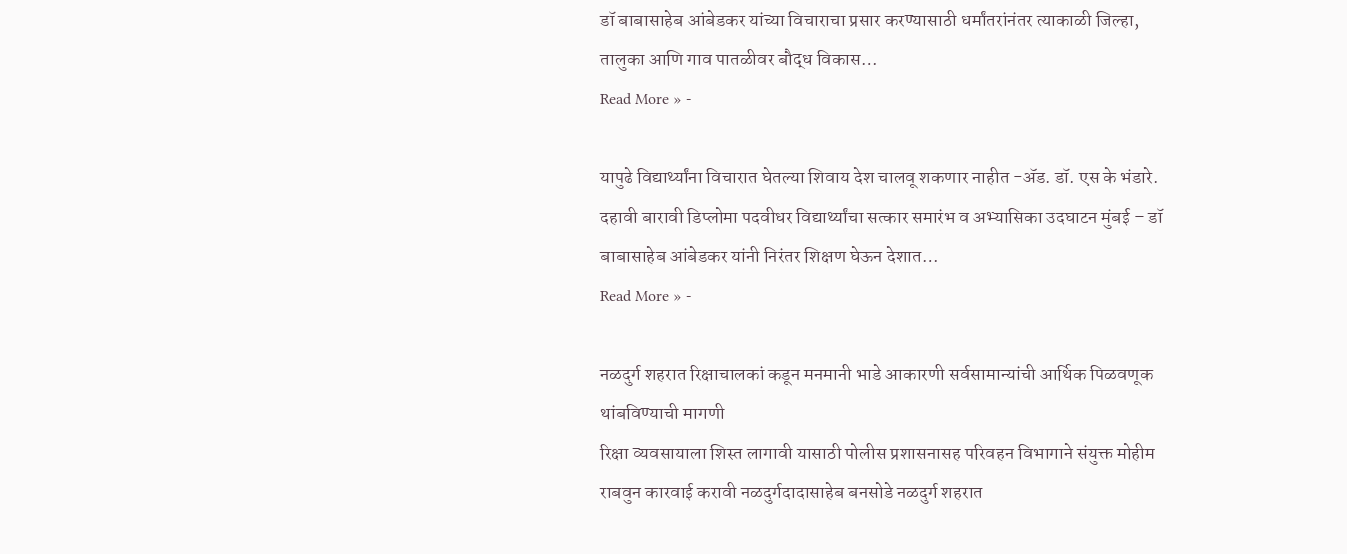डॉ बाबासाहेब आंबेडकर यांच्या विचाराचा प्रसार करण्यासाठी धर्मांतरांनंतर त्याकाळी जिल्हा, तालुका आणि गाव पातळीवर बौद्ध विकास…
Read More » -

यापुढे विद्यार्थ्यांना विचारात घेतल्या शिवाय देश चालवू शकणार नाहीत -ॲड. डॉ. एस के भंडारे.
दहावी बारावी डिप्लोमा पदवीधर विद्यार्थ्यांचा सत्कार समारंभ व अभ्यासिका उदघाटन मुंबई – डॉ बाबासाहेब आंबेडकर यांनी निरंतर शिक्षण घेऊन देशात…
Read More » -

नळदुर्ग शहरात रिक्षाचालकां कडून मनमानी भाडे आकारणी सर्वसामान्यांची आर्थिक पिळवणूक थांबविण्याची मागणी
रिक्षा व्यवसायाला शिस्त लागावी यासाठी पोलीस प्रशासनासह परिवहन विभागाने संयुक्त मोहीम राबवुन कारवाई करावी नळदुर्गदादासाहेब बनसोडे नळदुर्ग शहरात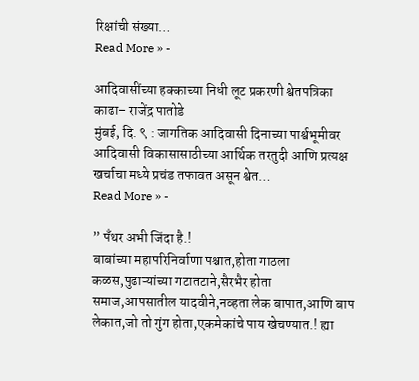रिक्षांची संख्या…
Read More » -

आदिवासींच्या हक्काच्या निधी लूट प्रकरणी श्वेतपत्रिका काढा– राजेंद्र पातोडे
मुंबई, दि. ९ : जागतिक आदिवासी दिनाच्या पार्श्वभूमीवर आदिवासी विकासासाठीच्या आर्थिक तरतुदी आणि प्रत्यक्ष खर्चाचा मध्ये प्रचंड तफावत असून श्वेत…
Read More » -

” पँथर अभी जिंदा है.!
बाबांच्या महापरिनिर्वाणा पश्चात,होता गाठला कळस,पुढाऱ्यांच्या गटातटाने,सैरभैर होता समाज,आपसातील यादवीने,नव्हता लेक बापात,आणि बाप लेकात,जो तो गुंग होता,एकमेकांचे पाय खेचण्यात.! ह्या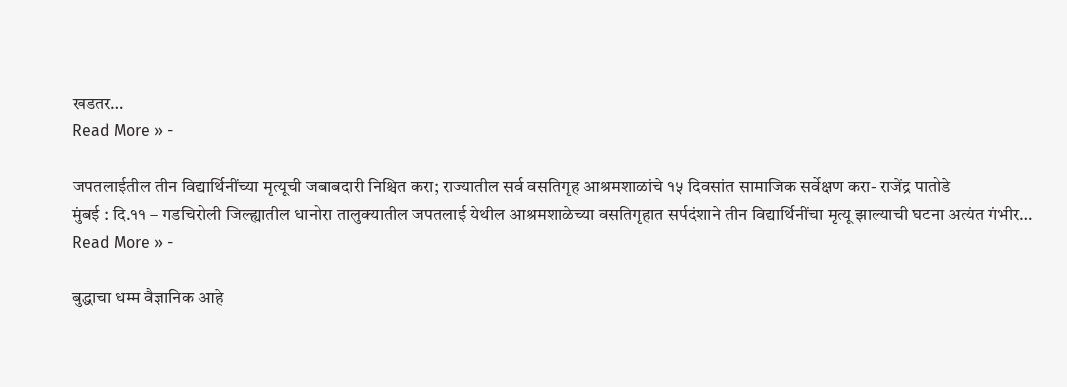खडतर…
Read More » -

जपतलाईतील तीन विद्यार्थिनींच्या मृत्यूची जबाबदारी निश्चित करा; राज्यातील सर्व वसतिगृह आश्रमशाळांचे १५ दिवसांत सामाजिक सर्वेक्षण करा- राजेंद्र पातोडे
मुंबई : दि.११ – गडचिरोली जिल्ह्यातील धानोरा तालुक्यातील जपतलाई येथील आश्रमशाळेच्या वसतिगृहात सर्पदंशाने तीन विद्यार्थिनींचा मृत्यू झाल्याची घटना अत्यंत गंभीर…
Read More » -

बुद्धाचा धम्म वैज्ञानिक आहे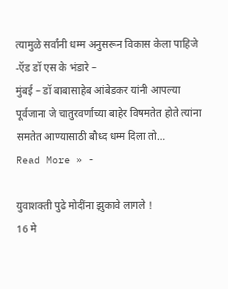त्यामुळे सर्वांनी धम्म अनुसरून विकास केला पाहिजे -ऍड डॉ एस के भंडारे –
मुंबई – डॉ बाबासाहेब आंबेडकर यांनी आपल्या पूर्वजाना जे चातुरवर्णाच्या बाहेर विषमतेत होते त्यांना समतेत आण्यासाठी बौध्द धम्म दिला तो…
Read More » -

युवाशक्ती पुढे मोदींना झुकावे लागले !
16 मे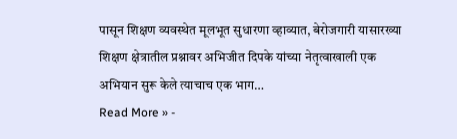पासून शिक्षण व्यवस्थेत मूलभूत सुधारणा व्हाव्यात, बेरोजगारी यासारख्या शिक्षण क्षेत्रातील प्रश्नावर अभिजीत दिपके यांच्या नेतृत्वाखाली एक अभियान सुरू केले त्याचाच एक भाग…
Read More » -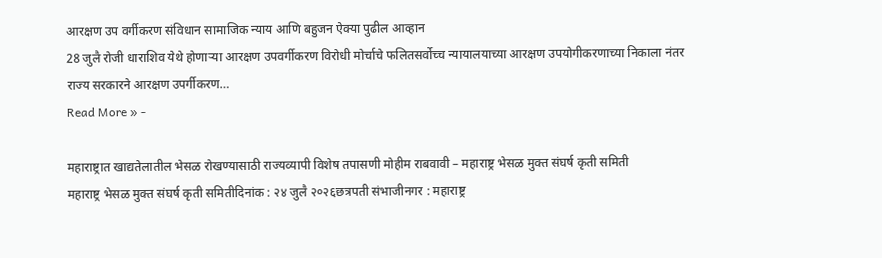आरक्षण उप वर्गीकरण संविधान सामाजिक न्याय आणि बहुजन ऐक्या पुढील आव्हान
28 जुलै रोजी धाराशिव येथे होणाऱ्या आरक्षण उपवर्गीकरण विरोधी मोर्चाचे फलितसर्वोच्च न्यायालयाच्या आरक्षण उपयोगीकरणाच्या निकाला नंतर राज्य सरकारने आरक्षण उपर्गीकरण…
Read More » -

महाराष्ट्रात खाद्यतेलातील भेसळ रोखण्यासाठी राज्यव्यापी विशेष तपासणी मोहीम राबवावी – महाराष्ट्र भेसळ मुक्त संघर्ष कृती समिती
महाराष्ट्र भेसळ मुक्त संघर्ष कृती समितीदिनांक : २४ जुलै २०२६छत्रपती संभाजीनगर : महाराष्ट्र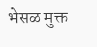भेसळ मुक्त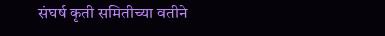संघर्ष कृती समितीच्या वतीने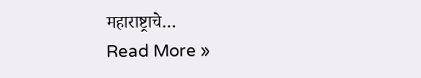महाराष्ट्राचे…
Read More »